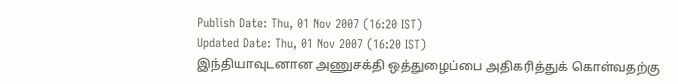Publish Date: Thu, 01 Nov 2007 (16:20 IST)
Updated Date: Thu, 01 Nov 2007 (16:20 IST)
இந்தியாவுடனான அணுசக்தி ஒத்துழைப்பை அதிகரித்துக் கொள்வதற்கு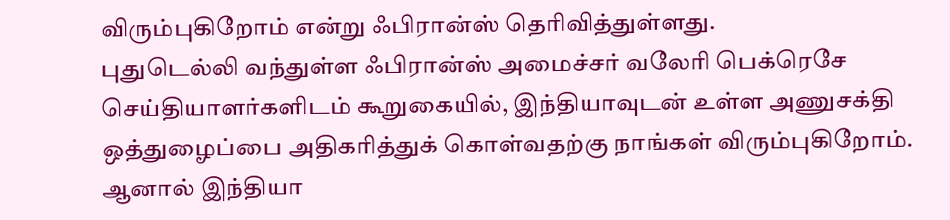விரும்புகிறோம் என்று ஃபிரான்ஸ் தெரிவித்துள்ளது.
புதுடெல்லி வந்துள்ள ஃபிரான்ஸ் அமைச்சர் வலேரி பெக்ரெசே செய்தியாளர்களிடம் கூறுகையில், இந்தியாவுடன் உள்ள அணுசக்தி ஒத்துழைப்பை அதிகரித்துக் கொள்வதற்கு நாங்கள் விரும்புகிறோம். ஆனால் இந்தியா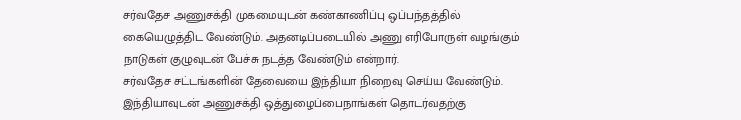சர்வதேச அணுசக்தி முகமையுடன் கண்காணிப்பு ஒப்பந்தத்தில் கையெழுத்திட வேண்டும். அதனடிப்படையில் அணு எரிபோருள் வழங்கும் நாடுகள் குழுவுடன் பேச்சு நடத்த வேண்டும் என்றார்.
சர்வதேச சட்டங்களின் தேவையை இந்தியா நிறைவு செய்ய வேண்டும். இந்தியாவுடன் அணுசக்தி ஒத்துழைப்பைநாங்கள் தொடர்வதற்கு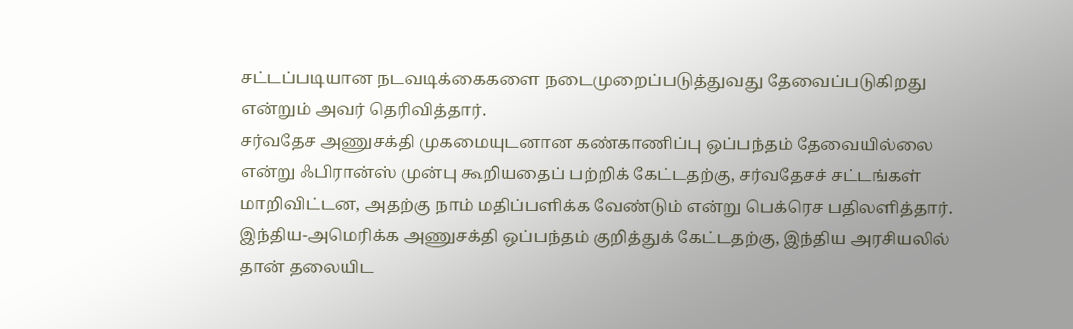சட்டப்படியான நடவடிக்கைகளை நடைமுறைப்படுத்துவது தேவைப்படுகிறது என்றும் அவர் தெரிவித்தார்.
சர்வதேச அணுசக்தி முகமையுடனான கண்காணிப்பு ஒப்பந்தம் தேவையில்லை என்று ஃபிரான்ஸ் முன்பு கூறியதைப் பற்றிக் கேட்டதற்கு, சர்வதேசச் சட்டங்கள் மாறிவிட்டன, அதற்கு நாம் மதிப்பளிக்க வேண்டும் என்று பெக்ரெச பதிலளித்தார்.
இந்திய-அமெரிக்க அணுசக்தி ஒப்பந்தம் குறித்துக் கேட்டதற்கு, இந்திய அரசியலில் தான் தலையிட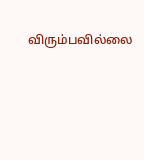விரும்பவில்லை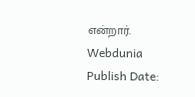என்றார்.
Webdunia
Publish Date: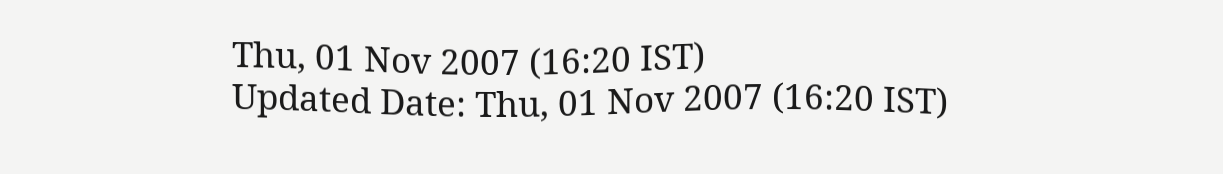Thu, 01 Nov 2007 (16:20 IST)
Updated Date: Thu, 01 Nov 2007 (16:20 IST)